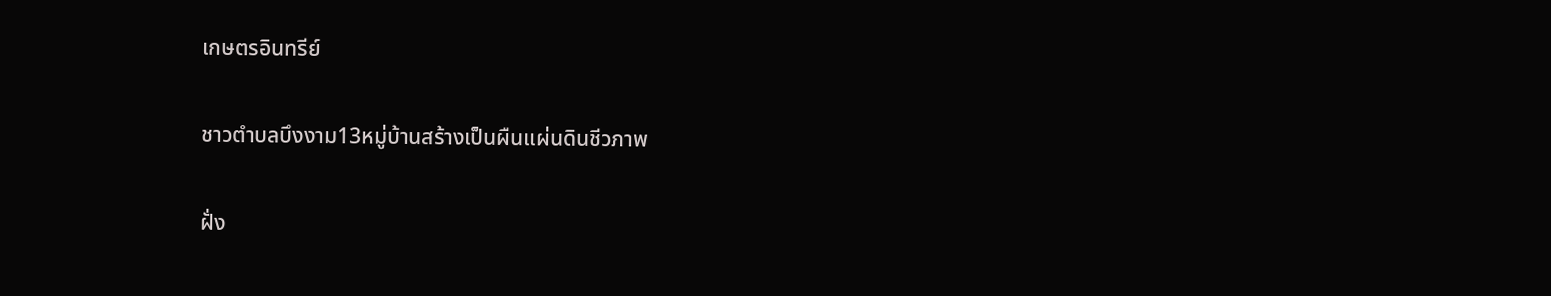เกษตรอินทรีย์

ชาวตำบลบึงงาม13หมู่บ้านสร้างเป็นผืนแผ่นดินชีวภาพ

ฝั่ง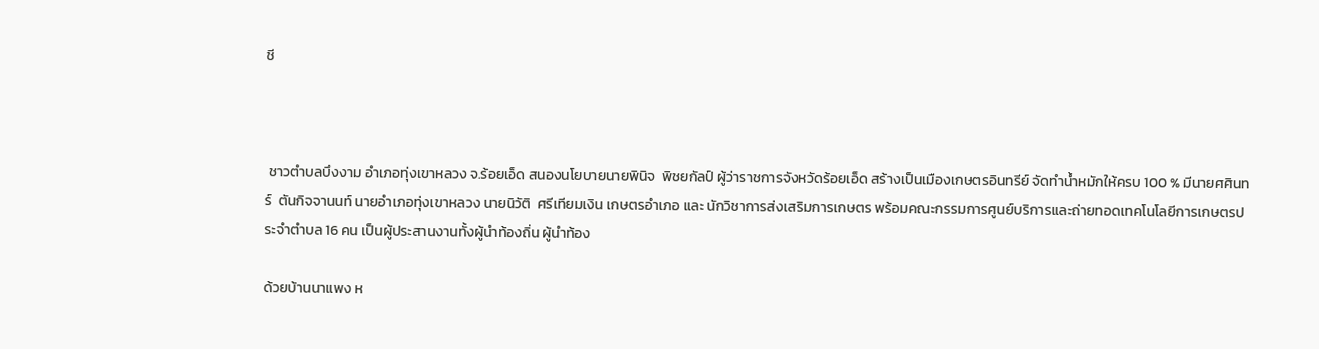ชี



 ชาวตำบลบึงงาม อำเภอทุ่งเขาหลวง จ.ร้อยเอ็ด สนองนโยบายนายพินิจ  พิชยกัลป์ ผู้ว่าราชการจังหวัดร้อยเอ็ด สร้างเป็นเมืองเกษตรอินทรีย์ จัดทำน้ำหมักให้ครบ 100 % มีนายศศินทร์  ตันกิจจานนท์ นายอำเภอทุ่งเขาหลวง นายนิวัติ  ศรีเทียมเงิน เกษตรอำเภอ และ นักวิชาการส่งเสริมการเกษตร พร้อมคณะกรรมการศูนย์บริการและถ่ายทอดเทคโนโลยีการเกษตรประจำตำบล 16 คน เป็นผู้ประสานงานทั้งผู้นำท้องถิ่น ผู้นำท้อง

ด้วยบ้านนาแพง ห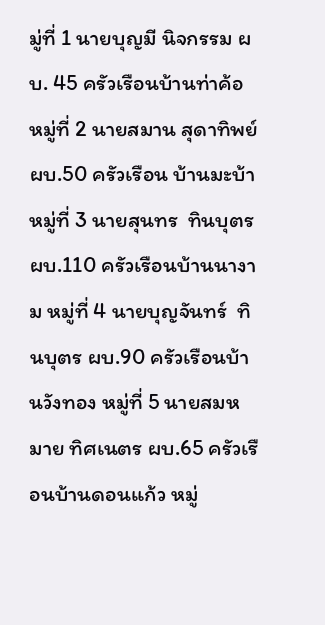มู่ที่ 1 นายบุญมี นิจกรรม ผบ. 45 ครัวเรือนบ้านท่าค้อ  หมู่ที่ 2 นายสมาน สุดาทิพย์ ผบ.50 ครัวเรือน บ้านมะบ้า  หมู่ที่ 3 นายสุนทร  ทินบุตร ผบ.110 ครัวเรือนบ้านนางาม หมู่ที่ 4 นายบุญจันทร์  ทินบุตร ผบ.90 ครัวเรือนบ้านวังทอง หมู่ที่ 5 นายสมหมาย ทิศเนตร ผบ.65 ครัวเรือนบ้านดอนแก้ว หมู่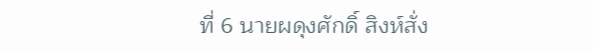ที่ 6 นายผดุงศักดิ์ สิงห์สั่ง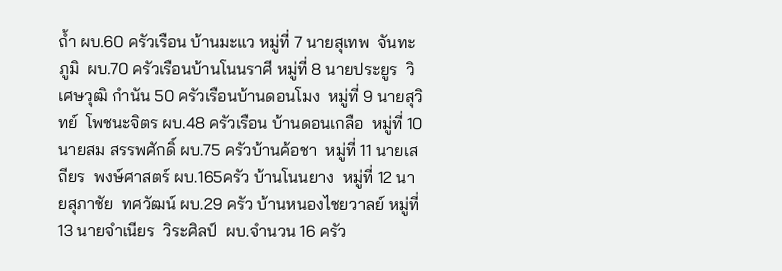ถ้ำ ผบ.60 ครัวเรือน บ้านมะแว หมู่ที่ 7 นายสุเทพ  จันทะภูมิ  ผบ.70 ครัวเรือนบ้านโนนราศี หมู่ที่ 8 นายประยูร  วิเศษวุฒิ กำนัน 50 ครัวเรือนบ้านดอนโมง  หมู่ที่ 9 นายสุวิทย์  โพชนะจิตร ผบ.48 ครัวเรือน บ้านดอนเกลือ  หมู่ที่ 10 นายสม สรรพศักดิ์ ผบ.75 ครัวบ้านค้อชา  หมู่ที่ 11 นายเสถียร  พงษ์ศาสตร์ ผบ.165ครัว บ้านโนนยาง  หมู่ที่ 12 นายสุภาชัย  ทศวัฒน์ ผบ.29 ครัว บ้านหนองไชยวาลย์ หมู่ที่ 13 นายจำเนียร  วิระศิลป์  ผบ.จำนวน 16 ครัว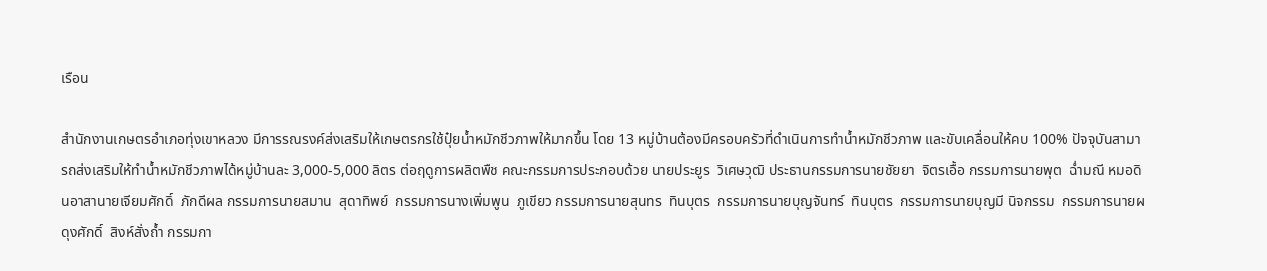เรือน

สำนักงานเกษตรอำเภอทุ่งเขาหลวง มีการรณรงค์ส่งเสริมให้เกษตรกรใช้ปุ๋ยน้ำหมักชีวภาพให้มากขึ้น โดย 13 หมู่บ้านต้องมีครอบครัวที่ดำเนินการทำน้ำหมักชีวภาพ และขับเคลื่อนให้คบ 100% ปัจจุบันสามารถส่งเสริมให้ทำน้ำหมักชีวภาพได้หมู่บ้านละ 3,000-5,000 ลิตร ต่อฤดูการผลิตพืช คณะกรรมการประกอบด้วย นายประยูร  วิเศษวุฒิ ประธานกรรมการนายชัยยา  จิตรเอื้อ กรรมการนายพุต  ฉ่ำมณี หมอดินอาสานายเจียมศักดิ์  ภักดีผล กรรมการนายสมาน  สุดาทิพย์  กรรมการนางเพิ่มพูน  ภูเขียว กรรมการนายสุนทร  ทินบุตร  กรรมการนายบุญจันทร์  ทินบุตร  กรรมการนายบุญมี นิจกรรม  กรรมการนายผดุงศักดิ์  สิงห์สั่งถ้ำ กรรมกา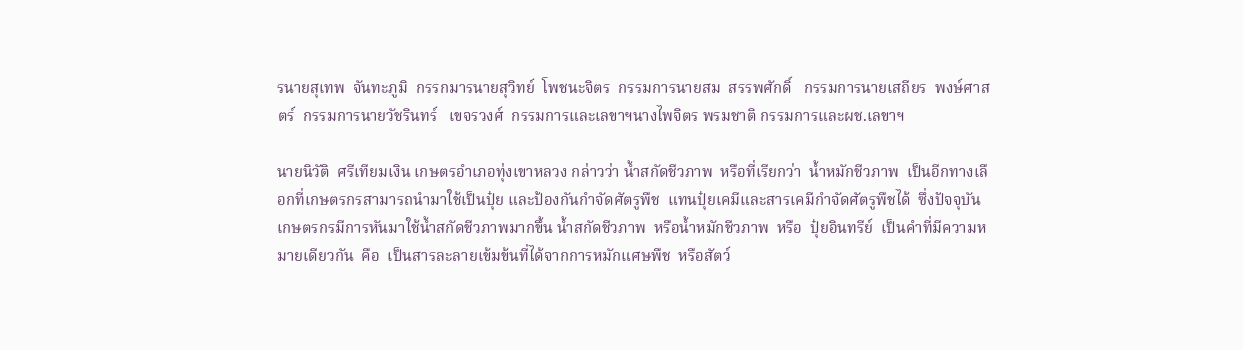รนายสุเทพ  จันทะภูมิ  กรรกมารนายสุวิทย์  โพชนะจิตร  กรรมการนายสม  สรรพศักดิ์   กรรมการนายเสถียร  พงษ์ศาสตร์  กรรมการนายวัชรินทร์   เขจรวงศ์  กรรมการและเลขาฯนางไพจิตร พรมชาติ กรรมการและผช.เลขาฯ

นายนิวัติ  ศรีเทียมเงิน เกษตรอำเภอทุ่งเขาหลวง กล่าวว่า น้ำสกัดชีวภาพ  หรือที่เรียกว่า  น้ำหมักชีวภาพ  เป็นอีกทางเลือกที่เกษตรกรสามารถนำมาใช้เป็นปุ๋ย และป้องกันกำจัดศัตรูพืช  แทนปุ๋ยเคมีและสารเคมีกำจัดศัตรูพืชได้  ซึ่งปัจจุบันเกษตรกรมีการหันมาใช้น้ำสกัดชีวภาพมากขึ้น น้ำสกัดชีวภาพ  หรือน้ำหมักชีวภาพ  หรือ  ปุ๋ยอินทรีย์  เป็นคำที่มีความหมายเดียวกัน  คือ  เป็นสารละลายเข้มข้นที่ได้จากการหมักแศษพืช  หรือสัตว์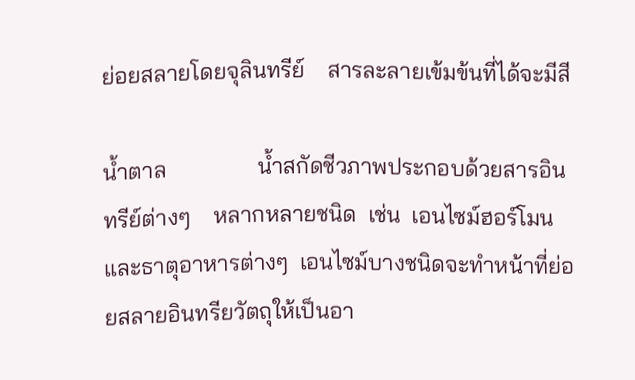ย่อยสลายโดยจุลินทรีย์    สารละลายเข้มข้นที่ได้จะมีสี

น้ำตาล                น้ำสกัดชีวภาพประกอบด้วยสารอินทรีย์ต่างๆ    หลากหลายชนิด  เช่น  เอนไซม์ฮอร์โมน   และธาตุอาหารต่างๆ  เอนไซม์บางชนิดจะทำหน้าที่ย่อยสลายอินทรียวัตถุให้เป็นอา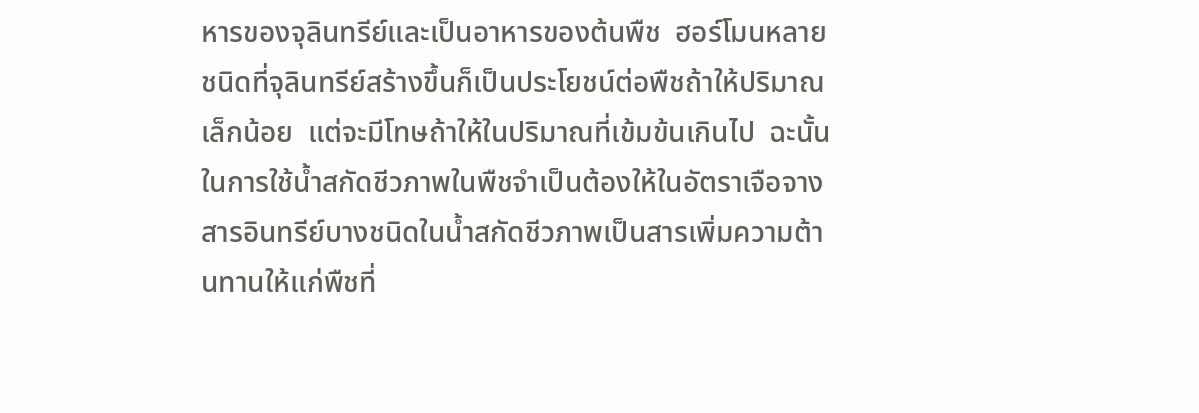หารของจุลินทรีย์และเป็นอาหารของต้นพืช  ฮอร์โมนหลายชนิดที่จุลินทรีย์สร้างขึ้นก็เป็นประโยชน์ต่อพืชถ้าให้ปริมาณเล็กน้อย  แต่จะมีโทษถ้าให้ในปริมาณที่เข้มข้นเกินไป  ฉะนั้น  ในการใช้น้ำสกัดชีวภาพในพืชจำเป็นต้องให้ในอัตราเจือจาง  สารอินทรีย์บางชนิดในน้ำสกัดชีวภาพเป็นสารเพิ่มความต้านทานให้แก่พืชที่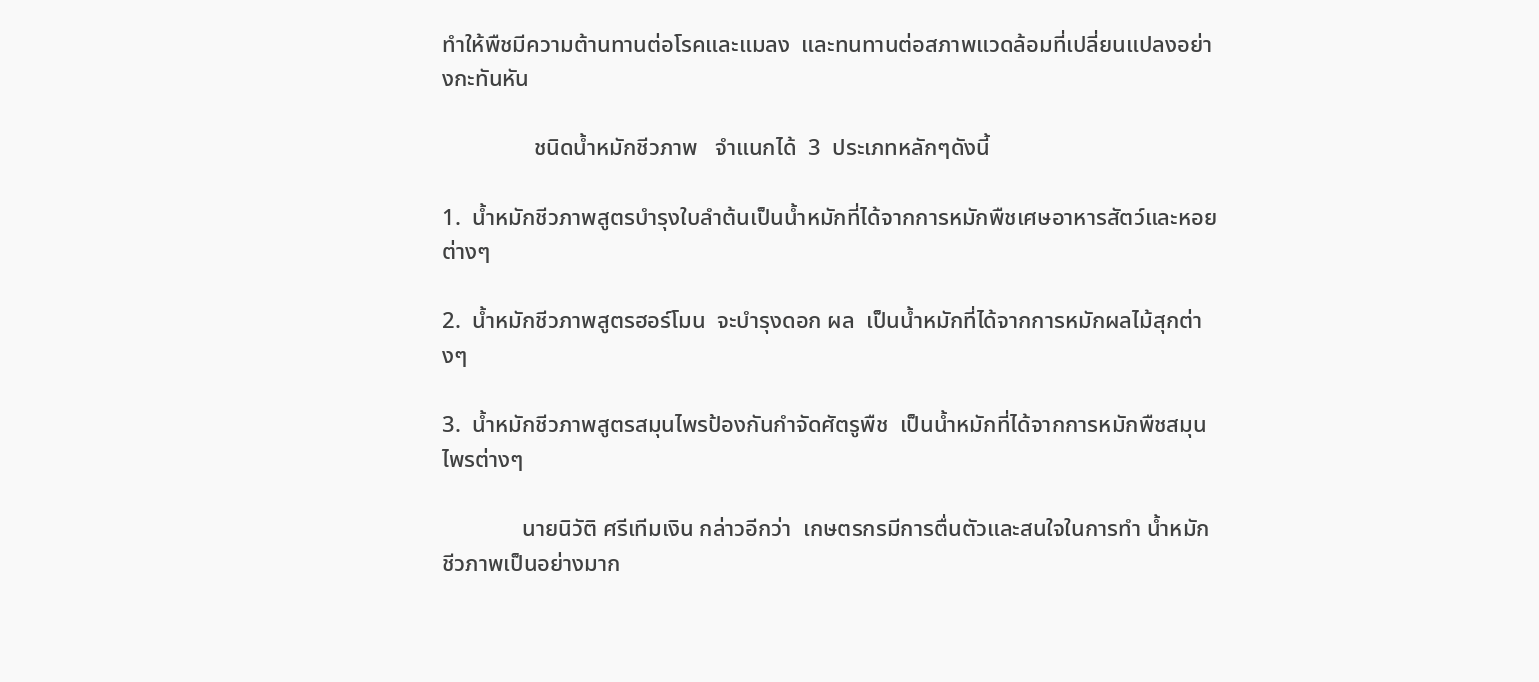ทำให้พืชมีความต้านทานต่อโรคและแมลง  และทนทานต่อสภาพแวดล้อมที่เปลี่ยนแปลงอย่างกะทันหัน

                ชนิดน้ำหมักชีวภาพ   จำแนกได้  3  ประเภทหลักๆดังนี้

1.  น้ำหมักชีวภาพสูตรบำรุงใบลำต้นเป็นน้ำหมักที่ได้จากการหมักพืชเศษอาหารสัตว์และหอยต่างๆ

2.  น้ำหมักชีวภาพสูตรฮอร์โมน  จะบำรุงดอก ผล  เป็นน้ำหมักที่ได้จากการหมักผลไม้สุกต่างๆ

3.  น้ำหมักชีวภาพสูตรสมุนไพรป้องกันกำจัดศัตรูพืช  เป็นน้ำหมักที่ได้จากการหมักพืชสมุนไพรต่างๆ

              นายนิวัติ ศรีเทีมเงิน กล่าวอีกว่า  เกษตรกรมีการตื่นตัวและสนใจในการทำ น้ำหมักชีวภาพเป็นอย่างมาก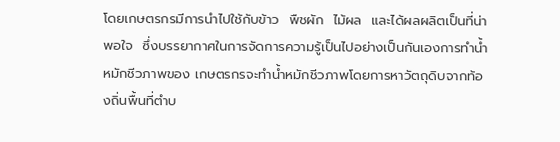โดยเกษตรกรมีการนำไปใช้กับข้าว  พืชผัก  ไม้ผล  และได้ผลผลิตเป็นที่น่าพอใจ  ซึ่งบรรยากาศในการจัดการความรู้เป็นไปอย่างเป็นกันเองการทำน้ำหมักชีวภาพของ เกษตรกรจะทำน้ำหมักชีวภาพโดยการหาวัตถุดิบจากท้องถิ่นพื้นที่ตำบ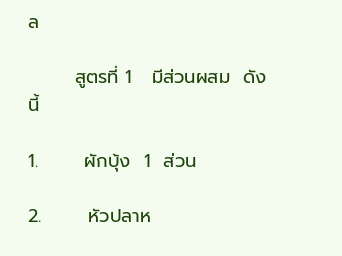ล

       สูตรที่ 1   มีส่วนผสม  ดังนี้

1.       ผักบุ้ง  1  ส่วน

2.       หัวปลาห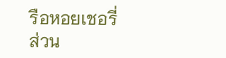รือหอยเชอรี่ ส่วน